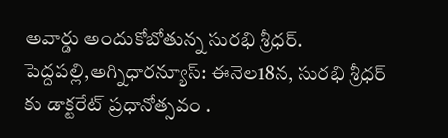అవార్డు అందుకోబోతున్న సురభి శ్రీధర్. పెద్దపల్లి,అగ్నిధారన్యూస్: ఈనెల18న, సురభి శ్రీధర్ కు డాక్టరేట్ ప్రధానోత్సవం .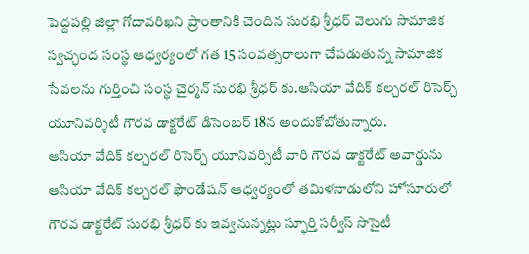పెద్దపల్లి జిల్లా గోదావరిఖని ప్రాంతానికి చెందిన సురభి శ్రీధర్ వెలుగు సామాజిక స్వచ్ఛంద సంస్థ ఆధ్వర్యంలో గత 15 సంవత్సరాలుగా చేపడుతున్న సామాజిక సేవలను గుర్తించి సంస్థ చైర్మన్ సురభి శ్రీధర్ కు.ఆసియా వేదిక్ కల్చరల్ రిసెర్చ్ యూనివర్శిటీ గౌరవ డాక్టరేట్ డిసెంబర్ 18న అందుకోబోతున్నారు.
ఆసియా వేదిక్ కల్చరల్ రిసెర్చ్ యూనివర్సిటీ వారి గౌరవ డాక్టరేట్ అవార్డును ఆసియా వేదిక్ కల్చరల్ ఫౌండేషన్ ఆధ్వర్యంలో తమిళనాడులోని హోసూరులో గౌరవ డాక్టరేట్ సురభి శ్రీధర్ కు ఇవ్వనున్నట్లు స్ఫూర్తి సర్వీస్ సొసైటీ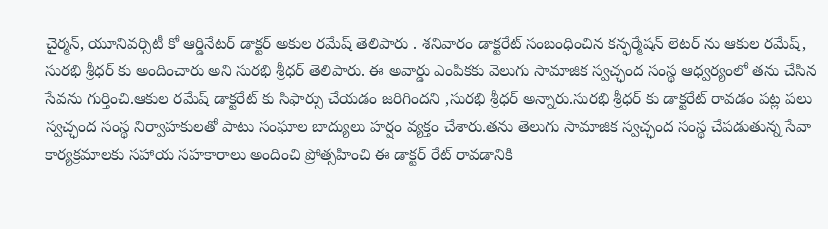చైర్మన్, యూనివర్సిటీ కో ఆర్డినేటర్ డాక్టర్ అకుల రమేష్ తెలిపారు . శనివారం డాక్టరేట్ సంబంధించిన కన్ఫర్మేషన్ లెటర్ ను ఆకుల రమేష్, సురభి శ్రీధర్ కు అందించారు అని సురభి శ్రీధర్ తెలిపారు. ఈ అవార్డు ఎంపికకు వెలుగు సామాజిక స్వచ్ఛంద సంస్థ ఆధ్వర్యంలో తను చేసిన సేవను గుర్తించి.ఆకుల రమేష్ డాక్టరేట్ కు సిఫార్సు చేయడం జరిగిందని ,సురభి శ్రీధర్ అన్నారు.సురభి శ్రీధర్ కు డాక్టరేట్ రావడం పట్ల పలు స్వచ్ఛంద సంస్థ నిర్వాహకులతో పాటు సంఘాల బాద్యులు హర్షం వ్యక్తం చేశారు.తను తెలుగు సామాజిక స్వచ్ఛంద సంస్థ చేపడుతున్న సేవా కార్యక్రమాలకు సహాయ సహకారాలు అందించి ప్రోత్సహించి ఈ డాక్టర్ రేట్ రావడానికి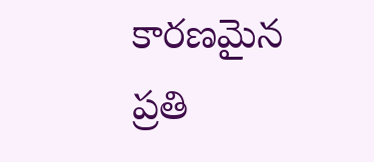కారణమైన ప్రతి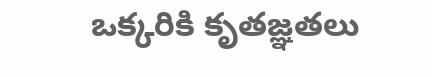ఒక్కరికి కృతజ్ఞతలు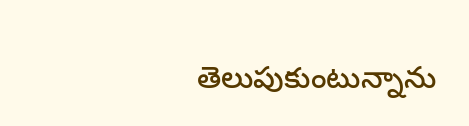తెలుపుకుంటున్నాను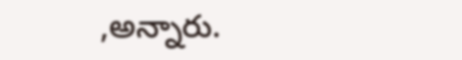,అన్నారు.